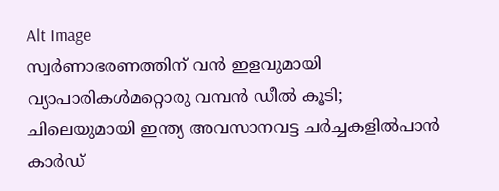Alt Image
സ്വർണാഭരണത്തിന് വൻ ഇളവുമായി വ്യാപാരികൾമറ്റൊരു വമ്പൻ ഡീൽ കൂടി; ചിലെയുമായി ഇന്ത്യ അവസാനവട്ട ചർച്ചകളിൽപാന്‍ കാര്‍ഡ്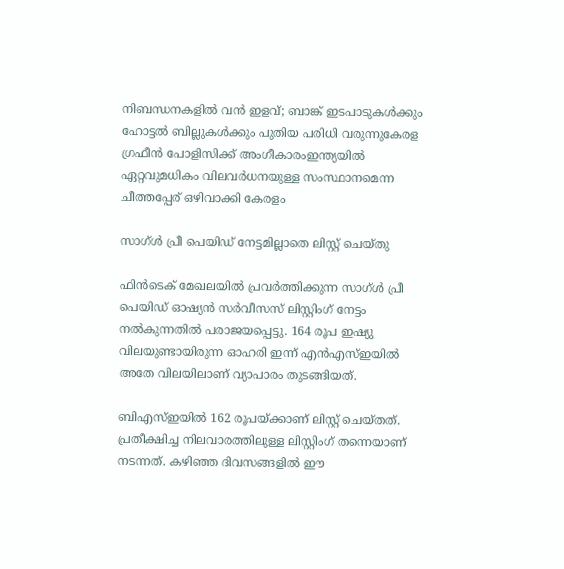നിബന്ധനകളില്‍ വന്‍ ഇളവ്; ബാങ്ക് ഇടപാടുകള്‍ക്കും ഹോട്ടല്‍ ബില്ലുകള്‍ക്കും പുതിയ പരിധി വരുന്നുകേരള ഗ്രഫീൻ പോളിസിക്ക് അംഗീകാരംഇന്ത്യയിൽ ഏറ്റവുമധികം വിലവർധനയുള്ള സംസ്ഥാനമെന്ന ചീത്തപ്പേര് ഒഴിവാക്കി കേരളം

സാഗ്‌ള്‍ പ്രീ പെയിഡ്‌ നേട്ടമില്ലാതെ ലിസ്റ്റ്‌ ചെയ്‌തു

ഫിന്‍ടെക്‌ മേഖലയില്‍ പ്രവര്‍ത്തിക്കുന്ന സാഗ്‌ള്‍ പ്രീ പെയിഡ്‌ ഓഷ്യന്‍ സര്‍വീസസ്‌ ലിസ്റ്റിംഗ്‌ നേട്ടം നല്‍കുന്നതില്‍ പരാജയപ്പെട്ടു. 164 രൂപ ഇഷ്യു വിലയുണ്ടായിരുന്ന ഓഹരി ഇന്ന്‌ എന്‍എസ്‌ഇയില്‍ അതേ വിലയിലാണ്‌ വ്യാപാരം തുടങ്ങിയത്‌.

ബിഎസ്‌ഇയില്‍ 162 രൂപയ്‌ക്കാണ്‌ ലിസ്റ്റ്‌ ചെയ്‌തത്‌. പ്രതീക്ഷിച്ച നിലവാരത്തിലുള്ള ലിസ്റ്റിംഗ്‌ തന്നെയാണ്‌ നടന്നത്‌. കഴിഞ്ഞ ദിവസങ്ങളില്‍ ഈ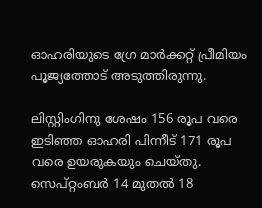ഓഹരിയുടെ ഗ്രേ മാര്‍ക്കറ്റ്‌ പ്രീമിയം പൂജ്യത്തോട്‌ അടുത്തിരുന്നു.

ലിസ്റ്റിംഗിനു ശേഷം 156 രൂപ വരെ ഇടിഞ്ഞ ഓഹരി പിന്നീട്‌ 171 രൂപ വരെ ഉയരുകയും ചെയ്‌തു. സെപ്‌റ്റംബര്‍ 14 മുതല്‍ 18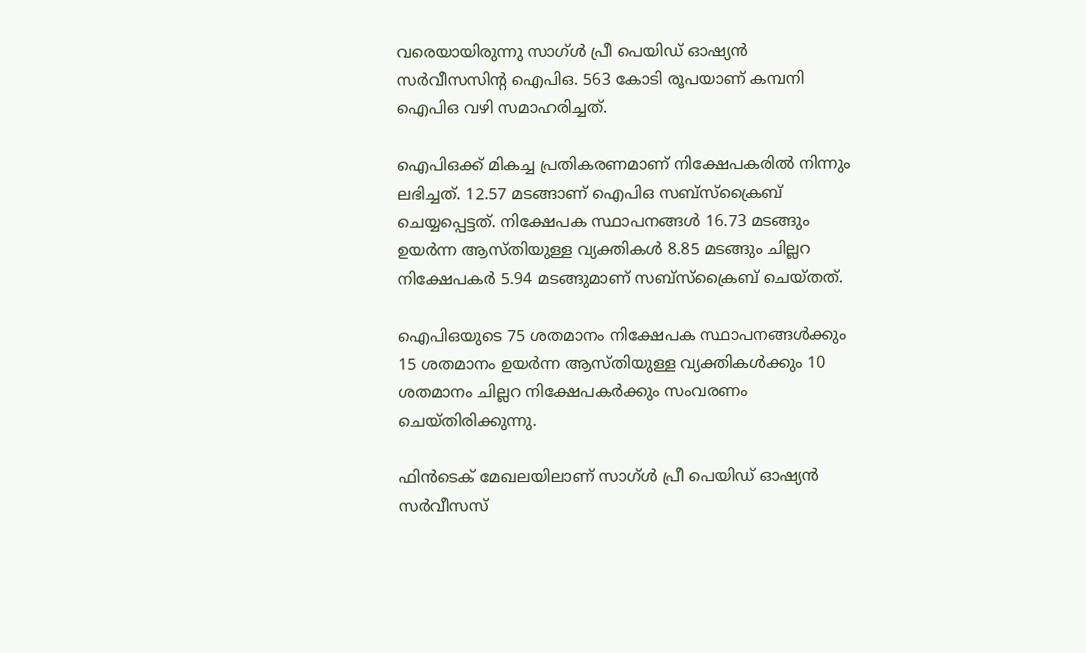വരെയായിരുന്നു സാഗ്‌ള്‍ പ്രീ പെയിഡ്‌ ഓഷ്യന്‍ സര്‍വീസസിന്റ ഐപിഒ. 563 കോടി രൂപയാണ്‌ കമ്പനി ഐപിഒ വഴി സമാഹരിച്ചത്‌.

ഐപിഒക്ക്‌ മികച്ച പ്രതികരണമാണ്‌ നിക്ഷേപകരില്‍ നിന്നും ലഭിച്ചത്‌. 12.57 മടങ്ങാണ്‌ ഐപിഒ സബ്‌സ്‌ക്രൈബ്‌ ചെയ്യപ്പെട്ടത്‌. നിക്ഷേപക സ്ഥാപനങ്ങള്‍ 16.73 മടങ്ങും ഉയര്‍ന്ന ആസ്‌തിയുള്ള വ്യക്തികള്‍ 8.85 മടങ്ങും ചില്ലറ നിക്ഷേപകര്‍ 5.94 മടങ്ങുമാണ്‌ സബ്‌സ്‌ക്രൈബ്‌ ചെയ്‌തത്‌.

ഐപിഒയുടെ 75 ശതമാനം നിക്ഷേപക സ്ഥാപനങ്ങള്‍ക്കും 15 ശതമാനം ഉയര്‍ന്ന ആസ്‌തിയുള്ള വ്യക്തികള്‍ക്കും 10 ശതമാനം ചില്ലറ നിക്ഷേപകര്‍ക്കും സംവരണം ചെയ്‌തിരിക്കുന്നു.

ഫിന്‍ടെക്‌ മേഖലയിലാണ്‌ സാഗ്‌ള്‍ പ്രീ പെയിഡ്‌ ഓഷ്യന്‍ സര്‍വീസസ്‌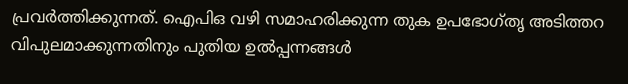പ്രവര്‍ത്തിക്കുന്നത്‌. ഐപിഒ വഴി സമാഹരിക്കുന്ന തുക ഉപഭോഗ്‌തൃ അടിത്തറ വിപുലമാക്കുന്നതിനും പുതിയ ഉല്‍പ്പന്നങ്ങള്‍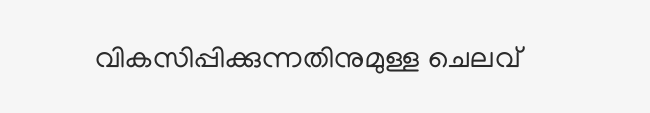വികസിപ്പിക്കുന്നതിനുമുള്ള ചെലവ്‌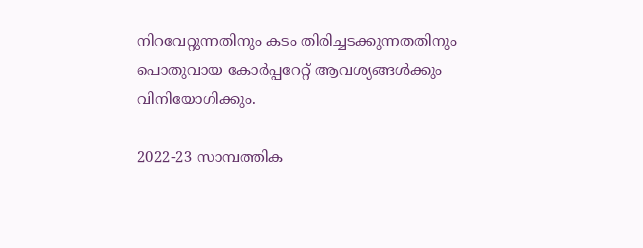നിറവേറ്റുന്നതിനും കടം തിരിച്ചടക്കുന്നതതിനും പൊതുവായ കോര്‍പ്പറേറ്റ്‌ ആവശ്യങ്ങള്‍ക്കും വിനിയോഗിക്കും.

2022-23 സാമ്പത്തിക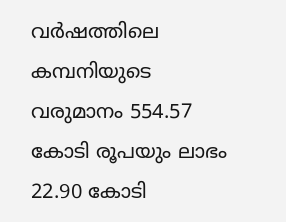വര്‍ഷത്തിലെ കമ്പനിയുടെ വരുമാനം 554.57 കോടി രൂപയും ലാഭം 22.90 കോടി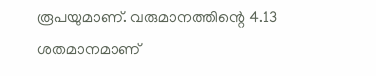രൂപയുമാണ്‌. വരുമാനത്തിന്റെ 4.13 ശതമാനമാണ്‌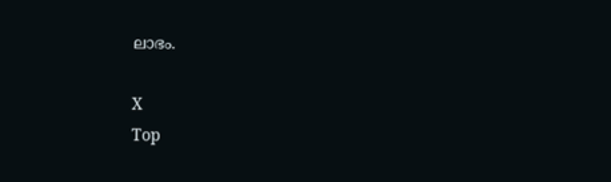ലാഭം.

X
Top